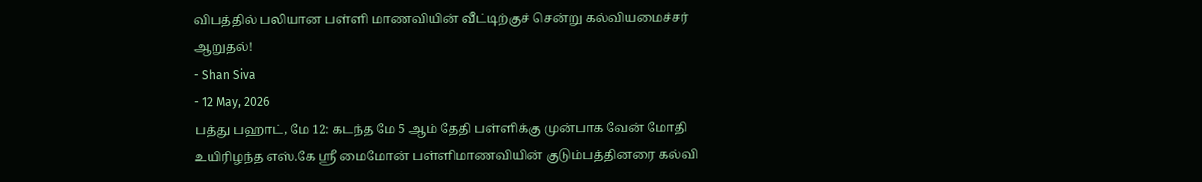விபத்தில் பலியான பள்ளி மாணவியின் வீட்டிற்குச் சென்று கல்வியமைச்சர் ஆறுதல்!
- Shan Siva
- 12 May, 2026
பத்து பஹாட், மே 12: கடந்த மே 5 ஆம் தேதி பள்ளிக்கு முன்பாக வேன் மோதி உயிரிழந்த எஸ்.கே ஶ்ரீ மைமோன் பள்ளிமாணவியின் குடும்பத்தினரை கல்வி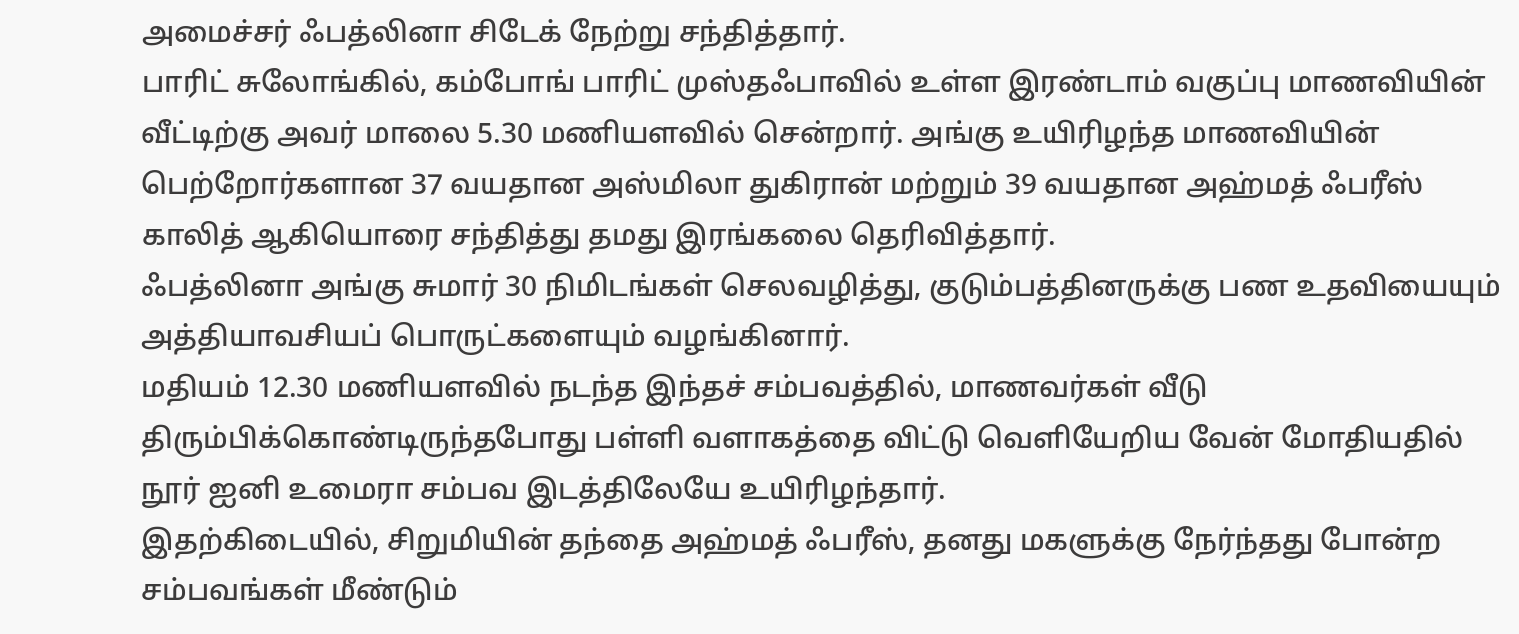அமைச்சர் ஃபத்லினா சிடேக் நேற்று சந்தித்தார்.
பாரிட் சுலோங்கில், கம்போங் பாரிட் முஸ்தஃபாவில் உள்ள இரண்டாம் வகுப்பு மாணவியின் வீட்டிற்கு அவர் மாலை 5.30 மணியளவில் சென்றார். அங்கு உயிரிழந்த மாணவியின் பெற்றோர்களான 37 வயதான அஸ்மிலா துகிரான் மற்றும் 39 வயதான அஹ்மத் ஃபரீஸ் காலித் ஆகியொரை சந்தித்து தமது இரங்கலை தெரிவித்தார்.
ஃபத்லினா அங்கு சுமார் 30 நிமிடங்கள் செலவழித்து, குடும்பத்தினருக்கு பண உதவியையும் அத்தியாவசியப் பொருட்களையும் வழங்கினார்.
மதியம் 12.30 மணியளவில் நடந்த இந்தச் சம்பவத்தில், மாணவர்கள் வீடு திரும்பிக்கொண்டிருந்தபோது பள்ளி வளாகத்தை விட்டு வெளியேறிய வேன் மோதியதில் நூர் ஐனி உமைரா சம்பவ இடத்திலேயே உயிரிழந்தார்.
இதற்கிடையில், சிறுமியின் தந்தை அஹ்மத் ஃபரீஸ், தனது மகளுக்கு நேர்ந்தது போன்ற சம்பவங்கள் மீண்டும்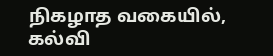நிகழாத வகையில், கல்வி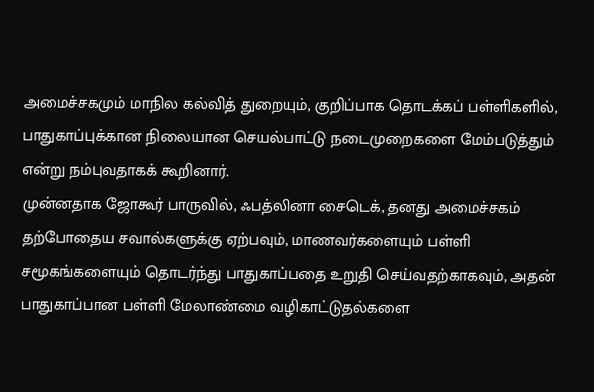அமைச்சகமும் மாநில கல்வித் துறையும், குறிப்பாக தொடக்கப் பள்ளிகளில், பாதுகாப்புக்கான நிலையான செயல்பாட்டு நடைமுறைகளை மேம்படுத்தும் என்று நம்புவதாகக் கூறினார்.
முன்னதாக ஜோகூர் பாருவில், ஃபத்லினா சைடெக், தனது அமைச்சகம் தற்போதைய சவால்களுக்கு ஏற்பவும், மாணவர்களையும் பள்ளி சமூகங்களையும் தொடர்ந்து பாதுகாப்பதை உறுதி செய்வதற்காகவும், அதன் பாதுகாப்பான பள்ளி மேலாண்மை வழிகாட்டுதல்களை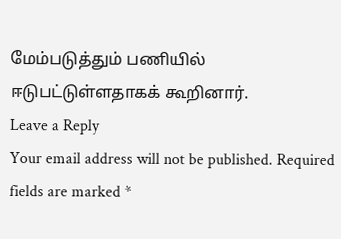மேம்படுத்தும் பணியில் ஈடுபட்டுள்ளதாகக் கூறினார்.
Leave a Reply
Your email address will not be published. Required fields are marked *